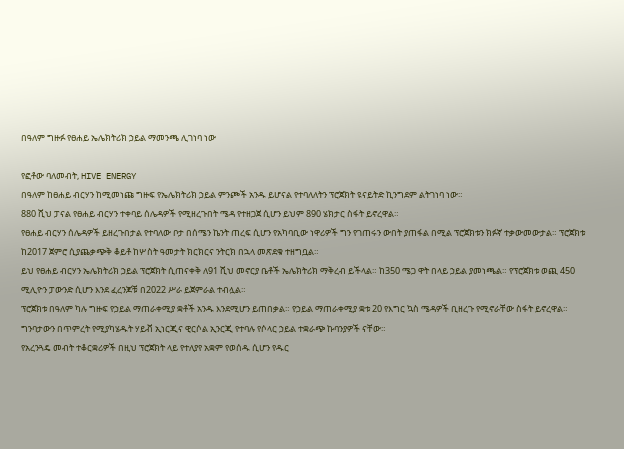በዓለም ግዙፉ የፀሐይ ኤሌክትሪክ ኃይል ማመንጫ ሊገነባ ነው

የፎቶው ባለመብት, HIVE ENERGY
በዓለም ከፀሐይ ብርሃን ከሚመነጩ ግዙፍ የኤሌክትሪክ ኃይል ምንጮች አንዱ ይሆናል የተባለለትን ፕሮጀክት ዩናይትድ ኪንግደም ልትገነባ ነው።
880 ሺህ ፓናል የፀሐይ ብርሃን ተቀባይ ሰሌዳዎች የሚዘረጉበት ሜዳ የተዘጋጀ ሲሆን ይህም 890 ሄክታር ስፋት ይኖረዋል።
የፀሐይ ብርሃን ሰሌዳዎች ይዘረጉበታል የተባለው ቦታ በሰሜን ኬንት ጠረፍ ሲሆን የአካባቢው ነዋሪዎች ግን የገጠሩን ውበት ያጠፋል በሚል ፕሮጀክቱን ክፉኛ ተቃውመውታል። ፕሮጀክቱ ከ2017 ጀምሮ ሲያጨቃጭቅ ቆይቶ ከሦስት ዓመታት ክርክርና ንትርክ በኋላ መጽደቁ ተዘግቧል።
ይህ የፀሐይ ብርሃን ኤሌክትሪክ ኃይል ፕሮጀክት ሲጠናቀቅ ለ91 ሺህ መኖርያ ቤቶች ኤሌክትሪክ ማቅረብ ይችላል። ከ350 ሜጋ ዋት በላይ ኃይል ያመነጫል። የፕሮጀክቱ ወጪ 450 ሚሊዮን ፓውንድ ሲሆን እንደ ፈረንጆቹ በ2022 ሥራ ይጀምራል ተብሏል።
ፕሮጀክቱ በዓለም ካሉ ግዙፍ የኃይል ማጠራቀሚያ ቋቶች አንዱ እንደሚሆን ይጠበቃል። የኃይል ማጠራቀሚያ ቋቱ 20 የእግር ኳስ ሜዳዎች ቢዘረጉ የሚኖራቸው ስፋት ይኖረዋል።
ግንባታውን በጥምረት የሚያካሄዱት ሃይቭ ኢነርጂና ዊርሶል ኢንርጂ የተባሉ የሶላር ኃይል ተቋራጭ ኩባንያዎች ናቸው።
የአረንጓዴ መብት ተቆርቋሪዎች በዚህ ፕሮጀክት ላይ የተለያየ አቋም የወሰዱ ሲሆን የዱር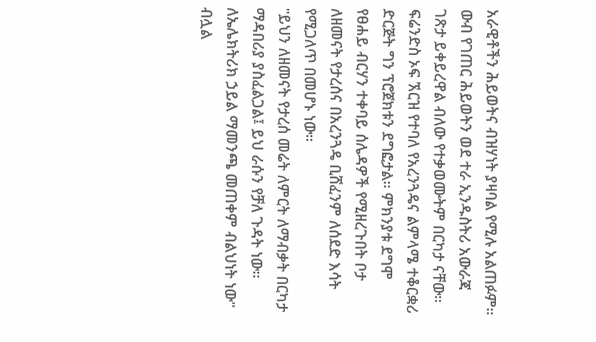አራዊቶችን ሕይወትና ብዝሃነት ያዛባል የሚሉ አልጠፉም። ውብ የገጠር ሕይወትን ወደ ተራ ኢንዱስትሪ አውራጃ ገጽታ ይቀይረዋል ብለው የተቃወሙትም በርካታ ናቸው።
ፍሬንድስ ኦፍ ኧርዝ የተባለ የአረንጓዴና ልምላሜ ተቆርቋሪ ድርጅት ግን ፕሮጀክቱን ደግፎታል። ምክንያቱ ደግሞ የፀሐይ ብርሃን ተቀባይ ሰሌዳዎች የሚዘረጉበት ቦታ ለዘመናት የታረሰና በአረንጓዴ ቢሸፈንም ለሰደድ እሳት የሚጋለጥ በመሆኑ ነው።
"ይህን ለዘመናት የታረሰ መሬት ለምርት ለማብቃት በርካታ ማዳበሪያ ያስፈልጋል፤ ይህ ራሱን የቻለ ጉዳት ነው። ለኤሌክትሪክ ኃይል ማመንጫ መጠቀም ብልህነት ነው" ብሏል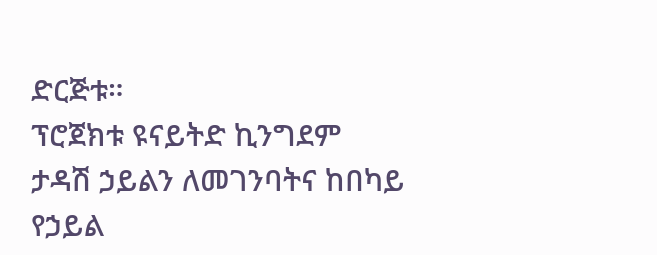ድርጅቱ።
ፕሮጀክቱ ዩናይትድ ኪንግደም ታዳሽ ኃይልን ለመገንባትና ከበካይ የኃይል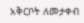አቅርቦት ለመታቀብ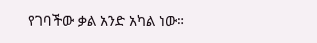የገባችው ቃል አንድ አካል ነው።